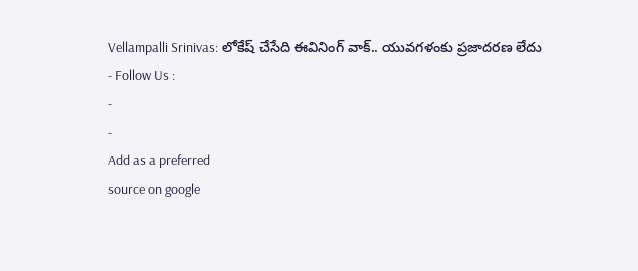Vellampalli Srinivas: లోకేష్ చేసేది ఈవినింగ్ వాక్.. యువగళంకు ప్రజాదరణ లేదు
- Follow Us :
-
-
Add as a preferred
source on google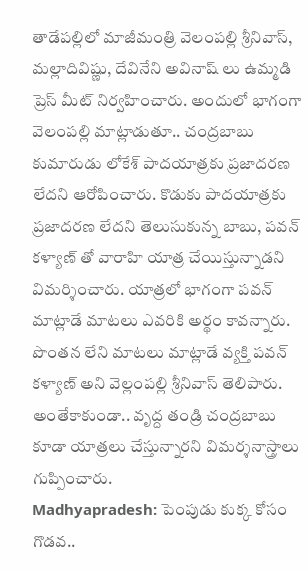తాడేపల్లిలో మాజీమంత్రి వెలంపల్లి శ్రీనివాస్, మల్లాదివిష్ణు, దేవినేని అవినాష్ లు ఉమ్మడి ప్రెస్ మీట్ నిర్వహించారు. అందులో భాగంగా వెలంపల్లి మాట్లాడుతూ.. చంద్రబాబు కుమారుడు లోకేశ్ పాదయాత్రకు ప్రజాదరణ లేదని ఆరోపించారు. కొడుకు పాదయాత్రకు ప్రజాదరణ లేదని తెలుసుకున్న బాబు, పవన్ కళ్యాణ్ తో వారాహి యాత్ర చేయిస్తున్నాడని విమర్శించారు. యాత్రలో భాగంగా పవన్ మాట్లాడే మాటలు ఎవరికి అర్థం కావన్నారు. పొంతన లేని మాటలు మాట్లాడే వ్యక్తి పవన్ కళ్యాణ్ అని వెల్లంపల్లి శ్రీనివాస్ తెలిపారు. అంతేకాకుండా.. వృద్ద తండ్రి చంద్రబాబు కూడా యాత్రలు చేస్తున్నారని విమర్శనాస్త్రాలు గుప్పించారు.
Madhyapradesh: పెంపుడు కుక్క కోసం గొడవ..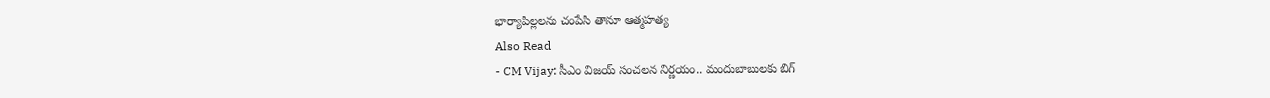భార్యాపిల్లలను చంపేసి తానూ ఆత్మహత్య
Also Read
- CM Vijay: సీఎం విజయ్ సంచలన నిర్ణయం.. మందుబాబులకు బిగ్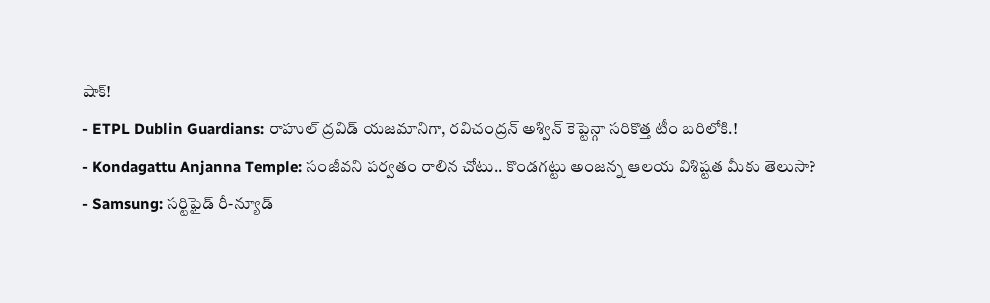షాక్!
- ETPL Dublin Guardians: రాహుల్ ద్రవిడ్ యజమానిగా, రవిచంద్రన్ అశ్విన్ కెప్టెన్గా సరికొత్త టీం బరిలోకి.!
- Kondagattu Anjanna Temple: సంజీవని పర్వతం రాలిన చోటు.. కొండగట్టు అంజన్న ఆలయ విశిష్టత మీకు తెలుసా?
- Samsung: సర్టిఫైడ్ రీ-న్యూడ్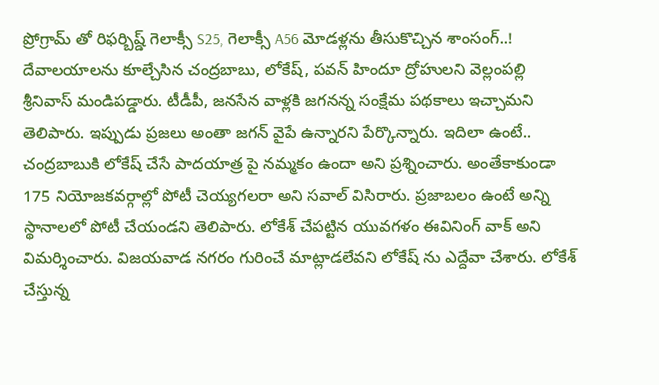ప్రోగ్రామ్ తో రిఫర్బిష్డ్ గెలాక్సీ S25, గెలాక్సీ A56 మోడళ్లను తీసుకొచ్చిన శాంసంగ్..!
దేవాలయాలను కూల్చేసిన చంద్రబాబు, లోకేష్, పవన్ హిందూ ద్రోహులని వెల్లంపల్లి శ్రీనివాస్ మండిపడ్డారు. టీడీపీ, జనసేన వాళ్లకి జగనన్న సంక్షేమ పథకాలు ఇచ్చామని తెలిపారు. ఇప్పుడు ప్రజలు అంతా జగన్ వైపే ఉన్నారని పేర్కొన్నారు. ఇదిలా ఉంటే.. చంద్రబాబుకి లోకేష్ చేసే పాదయాత్ర పై నమ్మకం ఉందా అని ప్రశ్నించారు. అంతేకాకుండా 175 నియోజకవర్గాల్లో పోటీ చెయ్యగలరా అని సవాల్ విసిరారు. ప్రజాబలం ఉంటే అన్ని స్థానాలలో పోటీ చేయండని తెలిపారు. లోకేశ్ చేపట్టిన యువగళం ఈవినింగ్ వాక్ అని విమర్శించారు. విజయవాడ నగరం గురించే మాట్లాడలేవని లోకేష్ ను ఎద్దేవా చేశారు. లోకేశ్ చేస్తున్న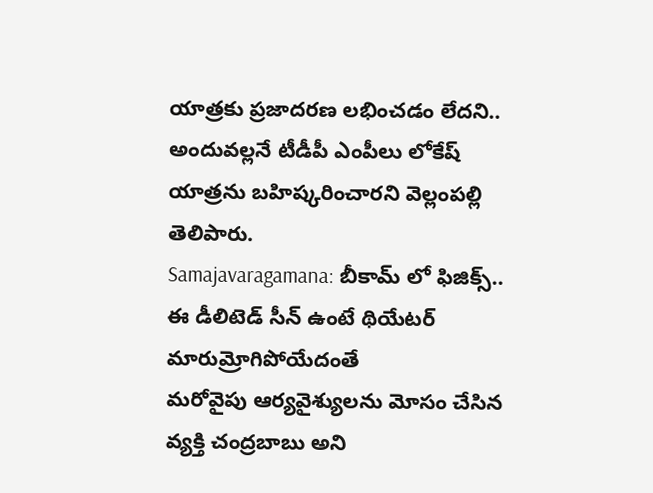యాత్రకు ప్రజాదరణ లభించడం లేదని.. అందువల్లనే టీడీపీ ఎంపీలు లోకేష్ యాత్రను బహిష్కరించారని వెల్లంపల్లి తెలిపారు.
Samajavaragamana: బీకామ్ లో ఫిజిక్స్.. ఈ డీలిటెడ్ సీన్ ఉంటే థియేటర్ మారుమ్రోగిపోయేదంతే
మరోవైపు ఆర్యవైశ్యులను మోసం చేసిన వ్యక్తి చంద్రబాబు అని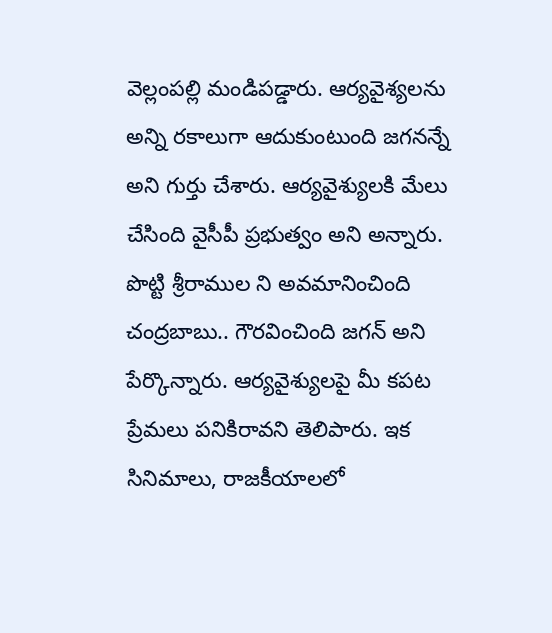వెల్లంపల్లి మండిపడ్డారు. ఆర్యవైశ్యలను అన్ని రకాలుగా ఆదుకుంటుంది జగనన్నే అని గుర్తు చేశారు. ఆర్యవైశ్యులకి మేలు చేసింది వైసీపీ ప్రభుత్వం అని అన్నారు. పొట్టి శ్రీరాముల ని అవమానించింది చంద్రబాబు.. గౌరవించింది జగన్ అని పేర్కొన్నారు. ఆర్యవైశ్యులపై మీ కపట ప్రేమలు పనికిరావని తెలిపారు. ఇక సినిమాలు, రాజకీయాలలో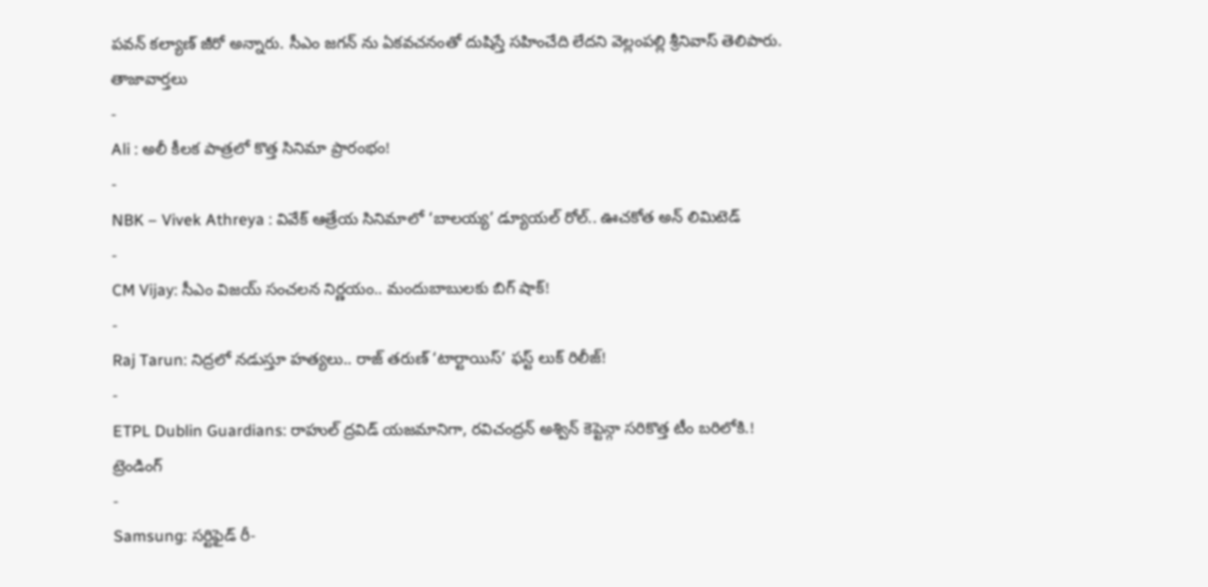పవన్ కల్యాణ్ జీరో అన్నారు. సీఎం జగన్ ను ఏకవచనంతో దుషిస్తే సహించేది లేదని వెల్లంపల్లి శ్రీనివాస్ తెలిపారు.
తాజావార్తలు
-
Ali : అలీ కీలక పాత్రలో కొత్త సినిమా ప్రారంభం!
-
NBK – Vivek Athreya : వివేక్ ఆత్రేయ సినిమాలో ‘బాలయ్య’ డ్యూయల్ రోల్.. ఊచకోత అన్ లిమిటెడ్
-
CM Vijay: సీఎం విజయ్ సంచలన నిర్ణయం.. మందుబాబులకు బిగ్ షాక్!
-
Raj Tarun: నిద్రలో నడుస్తూ హత్యలు.. రాజ్ తరుణ్ ‘టార్టాయిస్’ ఫస్ట్ లుక్ రిలీజ్!
-
ETPL Dublin Guardians: రాహుల్ ద్రవిడ్ యజమానిగా, రవిచంద్రన్ అశ్విన్ కెప్టెన్గా సరికొత్త టీం బరిలోకి.!
ట్రెండింగ్
-
Samsung: సర్టిఫైడ్ రీ-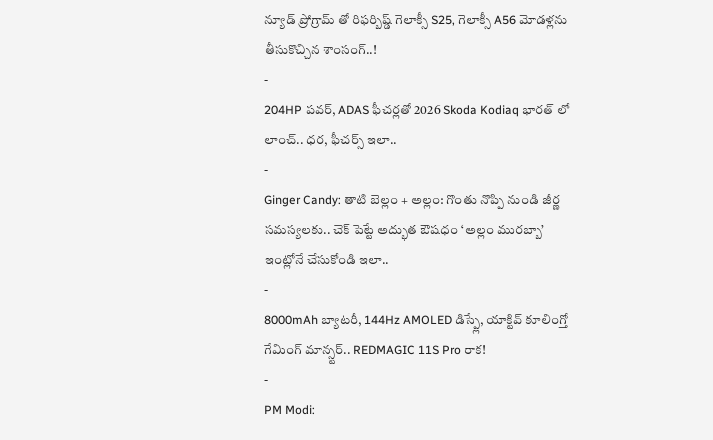న్యూడ్ ప్రోగ్రామ్ తో రిఫర్బిష్డ్ గెలాక్సీ S25, గెలాక్సీ A56 మోడళ్లను తీసుకొచ్చిన శాంసంగ్..!
-
204HP పవర్, ADAS ఫీచర్లతో 2026 Skoda Kodiaq భారత్ లో లాంచ్.. ధర, ఫీచర్స్ ఇలా..
-
Ginger Candy: తాటి బెల్లం + అల్లం: గొంతు నొప్పి నుండి జీర్ణ సమస్యలకు.. చెక్ పెట్టే అద్భుత ఔషధం ‘అల్లం మురబ్బా’ ఇంట్లోనే చేసుకోండి ఇలా..
-
8000mAh బ్యాటరీ, 144Hz AMOLED డిస్ప్లే, యాక్టివ్ కూలింగ్తో గేమింగ్ మాన్స్టర్.. REDMAGIC 11S Pro రాక!
-
PM Modi: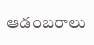ఆడంబరాలు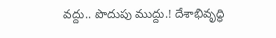వద్దు.. పొదుపు ముద్దు.! దేశాభివృద్ధి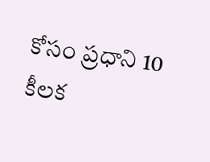కోసం ప్రధాని 10 కీలక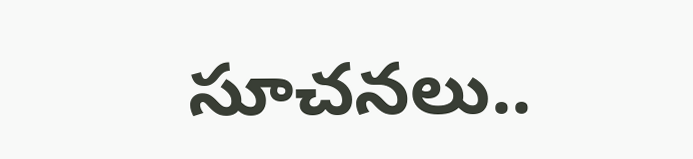సూచనలు..